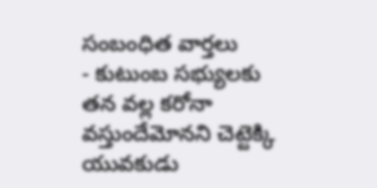సంబంధిత వార్తలు
- కుటుంబ సభ్యులకు తన వల్ల కరోనా వస్తుందేమోనని చెట్టెక్కి యువకుడు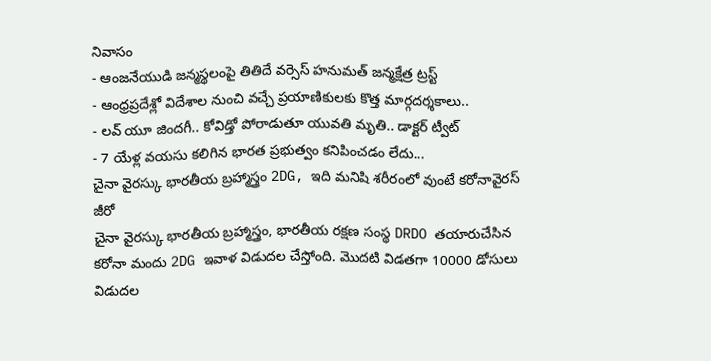నివాసం
- ఆంజనేయుడి జన్మస్థలంపై తితిదే వర్సెస్ హనుమత్ జన్మక్షేత్ర ట్రస్ట్
- ఆంధ్రప్రదేశ్లో విదేశాల నుంచి వచ్చే ప్రయాణికులకు కొత్త మార్గదర్శకాలు..
- లవ్ యూ జిందగీ.. కోవిడ్తో పోరాడుతూ యువతి మృతి.. డాక్టర్ ట్వీట్
- 7 యేళ్ల వయసు కలిగిన భారత ప్రభుత్వం కనిపించడం లేదు...
చైనా వైరస్కు భారతీయ బ్రహ్మాస్త్రం 2DG, ఇది మనిషి శరీరంలో వుంటే కరోనావైరస్ జీరో
చైనా వైరస్కు భారతీయ బ్రహ్మాస్త్రం, భారతీయ రక్షణ సంస్థ DRDO తయారుచేసిన కరోనా మందు 2DG ఇవాళ విడుదల చేస్తోంది. మొదటి విడతగా 10000 డోసులు విడుదల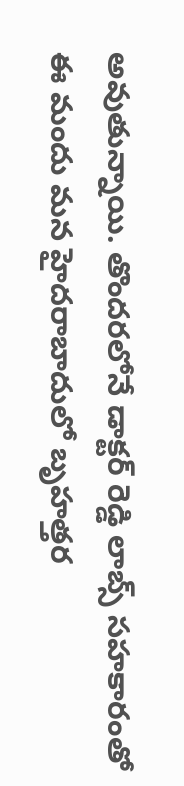అవుతున్నాయి. తొందరలోనే డాక్టర్ రెడ్డి లాబ్స్ సహకారంతో ఈ మందు మన హైదరాబాదులో బృహత్తర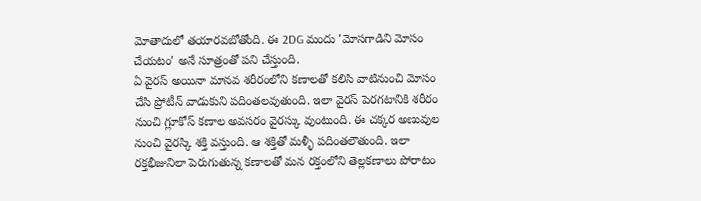మోతాదులో తయారవబోతోంది. ఈ 2DG మందు 'మోసగాడిని మోసం చేయటం' అనే సూత్రంతో పని చేస్తుంది.
ఏ వైరస్ అయినా మానవ శరీరంలోని కణాలతో కలిసి వాటినుంచి మోసం చేసి ప్రోటీన్ వాడుకుని పదింతలవుతుంది. ఇలా వైరస్ పెరగటానికి శరీరం నుంచి గ్లూకోస్ కణాల అవసరం వైరస్కు వుంటుంది. ఈ చక్కర అణువుల నుంచి వైరస్కి శక్తి వస్తుంది. ఆ శక్తితో మళ్ళీ పదింతలౌతుంది. ఇలా రక్తభీజునిలా పెరుగుతున్న కణాలతో మన రక్తంలోని తెల్లకణాలు పోరాటం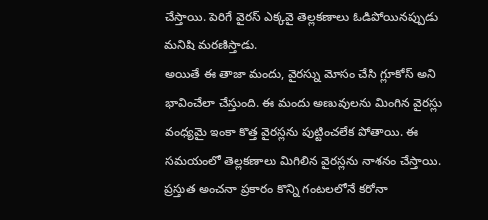చేస్తాయి. పెరిగే వైరస్ ఎక్కవై తెల్లకణాలు ఓడిపోయినప్పుడు మనిషి మరణిస్తాడు.
అయితే ఈ తాజా మందు, వైరస్ను మోసం చేసి గ్లూకోస్ అని భావించేలా చేస్తుంది. ఈ మందు అణువులను మింగిన వైరస్లు వంధ్యమై ఇంకా కొత్త వైరస్లను పుట్టించలేక పోతాయి. ఈ సమయంలో తెల్లకణాలు మిగిలిన వైరస్లను నాశనం చేస్తాయి. ప్రస్తుత అంచనా ప్రకారం కొన్ని గంటలలోనే కరోనా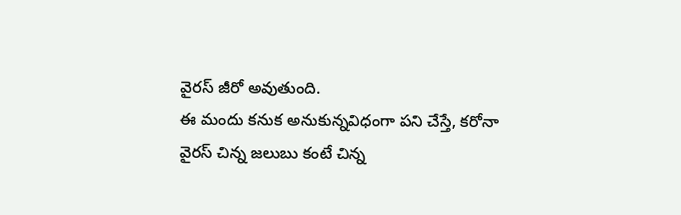వైరస్ జీరో అవుతుంది.
ఈ మందు కనుక అనుకున్నవిధంగా పని చేస్తే, కరోనా వైరస్ చిన్న జలుబు కంటే చిన్న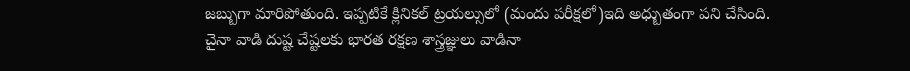జబ్బుగా మారిపోతుంది. ఇప్పటికే క్లినికల్ ట్రయల్సులో (మందు పరీక్షలో)ఇది అధ్బుతంగా పని చేసింది.
చైనా వాడి దుష్ట చేష్టలకు భారత రక్షణ శాస్త్రజ్ఞులు వాడినా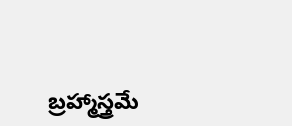బ్రహ్మాస్త్రమే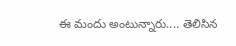ఈ మందు అంటున్నారు.... తెలిసిన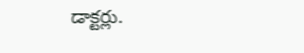డాక్టర్లు.